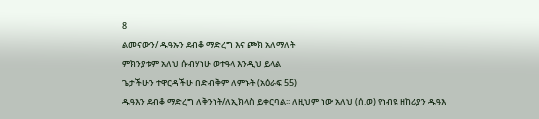8
ልመናውን/ ዱዓኡን ደብቆ ማድረግ እና ጮክ አለማለት
ምክንያቱም አለህ ሱብሃነሁ ወተዓላ እንዲህ ይላል
ጌታችሁን ተዋርዳችሁ በድብቅም ለምኑት (አዕራፍ 55)
ዱዓእን ደብቆ ማድረግ ለቅንነት/ለኢክላስ ይቀርባል፡፡ ለዚህም ነው አለህ (ሰ.ወ) የነብዩ ዘከሪያን ዱዓእ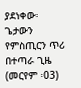ያደነቀው፡
ጌታውን የምስጢርን ጥሪ በተጣራ ጊዜ (መርየም ፡03)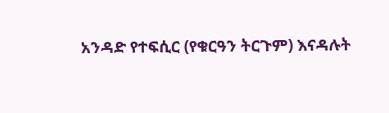አንዳድ የተፍሲር (የቁርዓን ትርጉም) እናዳሉት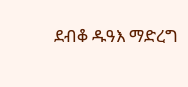ደብቆ ዱዓእ ማድረግ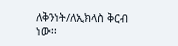ለቅንነት/ለኢክላስ ቅርብ ነው፡፡